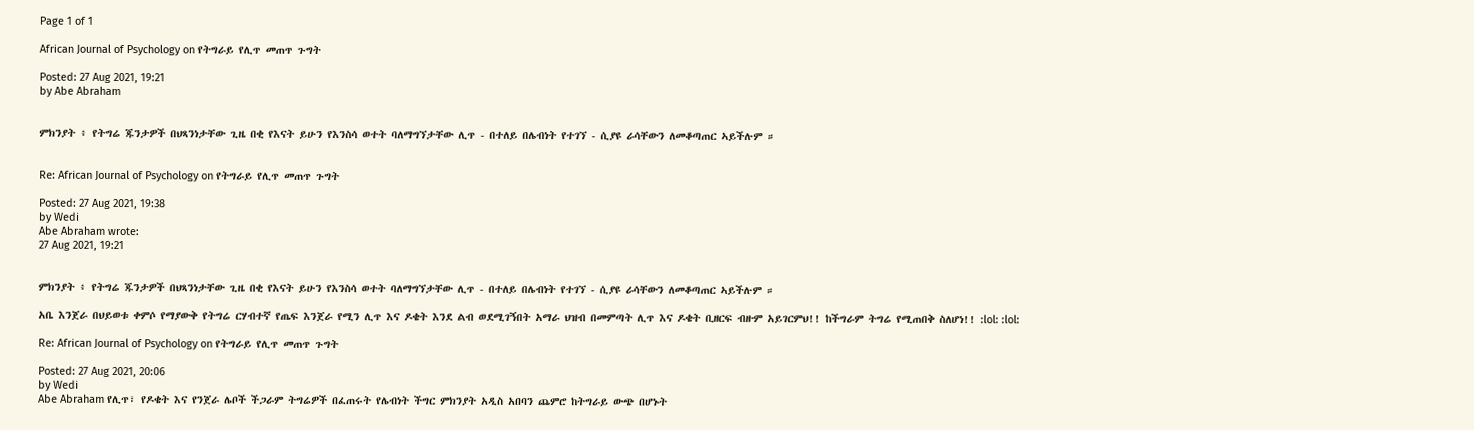Page 1 of 1

African Journal of Psychology on የትግራይ የሊጥ መጠጥ ጉግት

Posted: 27 Aug 2021, 19:21
by Abe Abraham


ምክንያት ፥ የትግሬ ጁንታዎች በህጻንነታቸው ጊዜ በቂ የእናት ይሁን የእንስሳ ወተት ባለማግኘታቸው ሊጥ - በተለይ በሌብነት የተገኘ - ሲያዩ ራሳቸውን ለመቆጣጠር ኣይችሉም ።


Re: African Journal of Psychology on የትግራይ የሊጥ መጠጥ ጉግት

Posted: 27 Aug 2021, 19:38
by Wedi
Abe Abraham wrote:
27 Aug 2021, 19:21


ምክንያት ፥ የትግሬ ጁንታዎች በህጻንነታቸው ጊዜ በቂ የእናት ይሁን የእንስሳ ወተት ባለማግኘታቸው ሊጥ - በተለይ በሌብነት የተገኘ - ሲያዩ ራሳቸውን ለመቆጣጠር ኣይችሉም ።

አቤ እንጀራ በህይወቱ ቀምሶ የማያውቅ የትግሬ ርሃብተኛ የጤፍ እንጀራ የሚን ሊጥ እና ዶቄት እንደ ልብ ወደሚገኝበት አማራ ህዝብ በመምጣት ሊጥ እና ዶቄት ቢዘርፍ ብዙም አይገርምህ!! ከችግራም ትግሬ የሚጠበቅ ስለሆነ!! :lol: :lol:

Re: African Journal of Psychology on የትግራይ የሊጥ መጠጥ ጉግት

Posted: 27 Aug 2021, 20:06
by Wedi
Abe Abraham የሊጥ፣ የዶቄት እና የንጀራ ሌቦች ችጋራም ትግሬዎች በፈጠሩት የሌብነት ችግር ምክንያት አዲስ አበባን ጨምሮ ከትግራይ ውጭ በሆኑት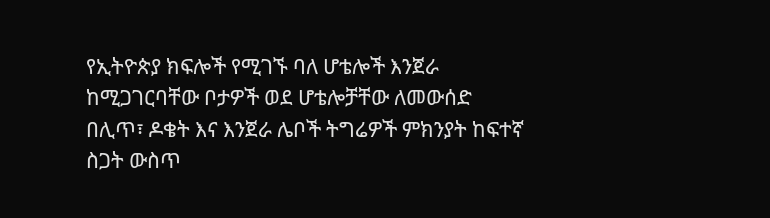የኢትዮጵያ ክፍሎች የሚገኙ ባለ ሆቴሎች እንጀራ ከሚጋገርባቸው ቦታዎች ወደ ሆቴሎቻቸው ለመውሰድ በሊጥ፣ ዶቄት እና እንጀራ ሌቦች ትግሬዎች ምክንያት ከፍተኛ ስጋት ውስጥ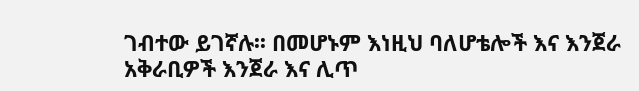ገብተው ይገኛሉ፡፡ በመሆኑም እነዚህ ባለሆቴሎች እና እንጀራ አቅራቢዎች እንጀራ እና ሊጥ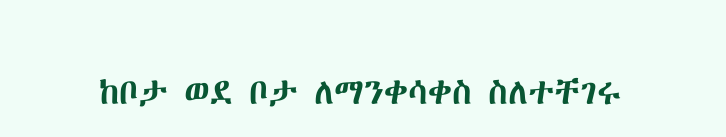ከቦታ ወደ ቦታ ለማንቀሳቀስ ስለተቸገሩ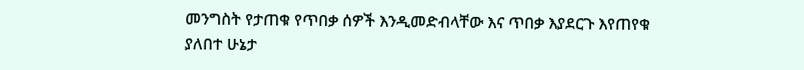መንግስት የታጠቁ የጥበቃ ሰዎች እንዲመድብላቸው እና ጥበቃ እያደርጉ እየጠየቁ ያለበተ ሁኔታ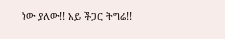ነው ያለው!! አይ ችጋር ትግሬ!!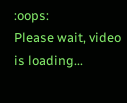:oops:
Please wait, video is loading...